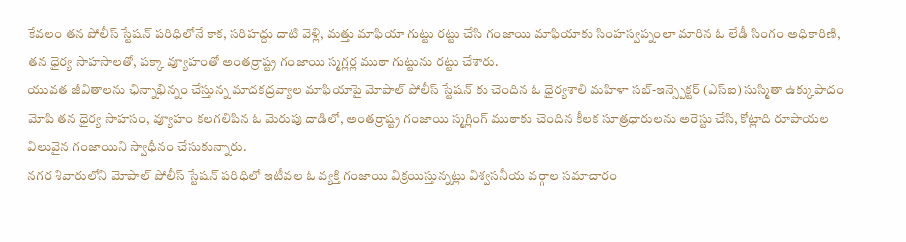కేవలం తన పోలీస్ స్టేషన్ పరిధిలోనే కాక, సరిహద్దు దాటి వెళ్లి, మత్తు మాఫియా గుట్టు రట్టు చేసి గంజాయి మాఫియాకు సింహస్వప్నంలా మారిన ఓ లేడీ సింగం అధికారిణి, తన ధైర్య సాహసాలతో, పక్కా వ్యూహంతో అంతర్రాష్ట్ర గంజాయి స్మగ్లర్ల ముఠా గుట్టును రట్టు చేశారు.
యువత జీవితాలను ఛిన్నాభిన్నం చేస్తున్న మాదకద్రవ్యాల మాఫియాపై మోపాల్ పోలీస్ స్టేషన్ కు చెందిన ఓ ధైర్యశాలి మహిళా సబ్-ఇన్స్పెక్టర్ (ఎస్ఐ) సుస్మితా ఉక్కుపాదం మోపి తన ధైర్య సాహసం, వ్యూహం కలగలిపిన ఓ మెరుపు దాడిలో, అంతర్రాష్ట్ర గంజాయి స్మగ్లింగ్ ముఠాకు చెందిన కీలక సూత్రధారులను అరెస్టు చేసి, కోట్లాది రూపాయల విలువైన గంజాయిని స్వాధీనం చేసుకున్నారు.
నగర శివారులోని మోపాల్ పోలీస్ స్టేషన్ పరిధిలో ఇటీవల ఓ వ్యక్తి గంజాయి విక్రయిస్తున్నట్లు విశ్వసనీయ వర్గాల సమాచారం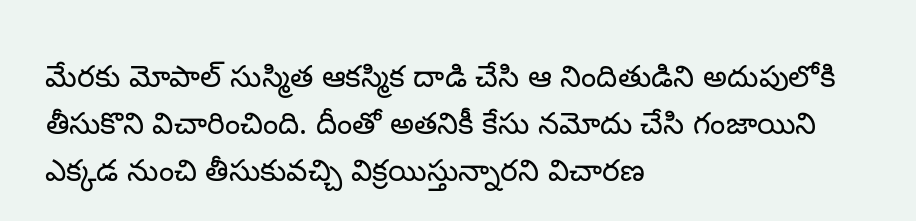మేరకు మోపాల్ సుస్మిత ఆకస్మిక దాడి చేసి ఆ నిందితుడిని అదుపులోకి తీసుకొని విచారించింది. దీంతో అతనికీ కేసు నమోదు చేసి గంజాయిని ఎక్కడ నుంచి తీసుకువచ్చి విక్రయిస్తున్నారని విచారణ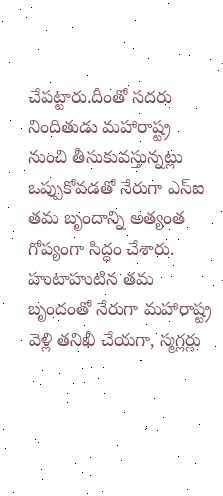చేపట్టారు.దీంతో సదరు నిందితుడు మహారాష్ట్ర నుంచి తీసుకువస్తున్నట్లు ఒప్పుకోవడతో నేరుగా ఎస్ఐ తమ బృందాన్ని అత్యంత గోప్యంగా సిద్ధం చేశారు.
హుటాహుటిన తమ బృందంతో నేరుగా మహారాష్ట్ర వెళ్లి తనిఖీ చేయగా, స్మగ్లర్లు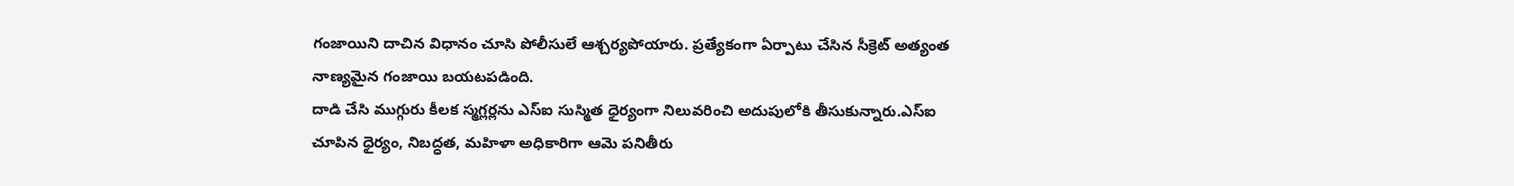గంజాయిని దాచిన విధానం చూసి పోలీసులే ఆశ్చర్యపోయారు. ప్రత్యేకంగా ఏర్పాటు చేసిన సీక్రెట్ అత్యంత నాణ్యమైన గంజాయి బయటపడింది.
దాడి చేసి ముగ్గురు కీలక స్మగ్లర్లను ఎస్ఐ సుస్మిత ధైర్యంగా నిలువరించి అదుపులోకి తీసుకున్నారు.ఎస్ఐ చూపిన ధైర్యం, నిబద్ధత, మహిళా అధికారిగా ఆమె పనితీరు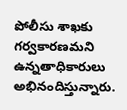పోలీసు శాఖకు గర్వకారణమని ఉన్నతాధికారులు అభినందిస్తున్నారు.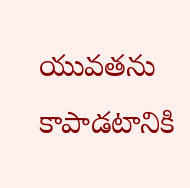యువతను కాపాడటానికి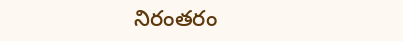నిరంతరం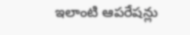ఇలాంటి ఆపరేషన్లు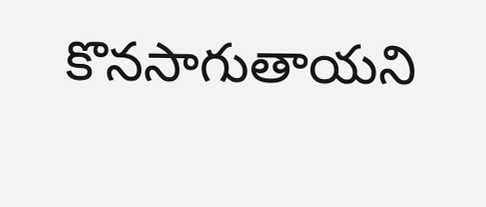కొనసాగుతాయని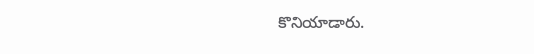కొనియాడారు.